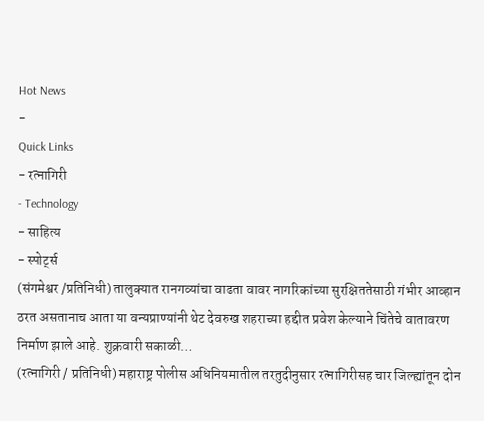Hot News
-
Quick Links
- रत्नागिरी
- Technology
- साहित्य
- स्पोर्ट्स
(संगमेश्वर /प्रतिनिधी) तालुक्यात रानगव्यांचा वाढता वावर नागरिकांच्या सुरक्षिततेसाठी गंभीर आव्हान ठरत असतानाच आता या वन्यप्राण्यांनी थेट देवरुख शहराच्या हद्दीत प्रवेश केल्याने चिंतेचे वातावरण निर्माण झाले आहे. शुक्रवारी सकाळी…
(रत्नागिरी / प्रतिनिधी) महाराष्ट्र पोलीस अधिनियमातील तरतुदीनुसार रत्नागिरीसह चार जिल्ह्यांतून दोन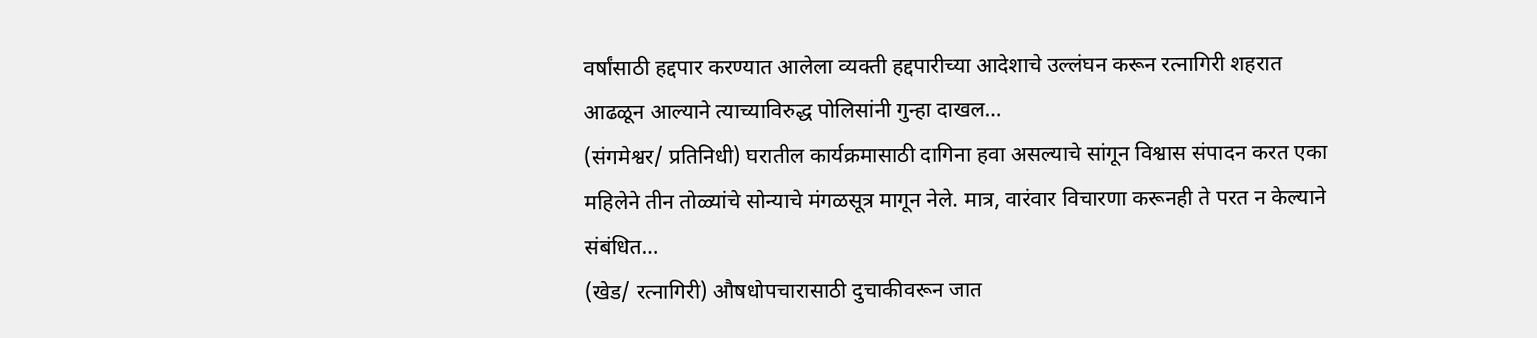वर्षांसाठी हद्दपार करण्यात आलेला व्यक्ती हद्दपारीच्या आदेशाचे उल्लंघन करून रत्नागिरी शहरात आढळून आल्याने त्याच्याविरुद्ध पोलिसांनी गुन्हा दाखल…
(संगमेश्वर/ प्रतिनिधी) घरातील कार्यक्रमासाठी दागिना हवा असल्याचे सांगून विश्वास संपादन करत एका महिलेने तीन तोळ्यांचे सोन्याचे मंगळसूत्र मागून नेले. मात्र, वारंवार विचारणा करूनही ते परत न केल्याने संबंधित…
(खेड/ रत्नागिरी) औषधोपचारासाठी दुचाकीवरून जात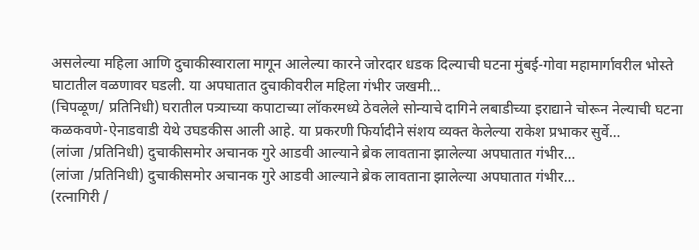असलेल्या महिला आणि दुचाकीस्वाराला मागून आलेल्या कारने जोरदार धडक दिल्याची घटना मुंबई-गोवा महामार्गावरील भोस्ते घाटातील वळणावर घडली. या अपघातात दुचाकीवरील महिला गंभीर जखमी…
(चिपळूण/ प्रतिनिधी) घरातील पत्र्याच्या कपाटाच्या लॉकरमध्ये ठेवलेले सोन्याचे दागिने लबाडीच्या इराद्याने चोरून नेल्याची घटना कळकवणे-ऐनाडवाडी येथे उघडकीस आली आहे. या प्रकरणी फिर्यादीने संशय व्यक्त केलेल्या राकेश प्रभाकर सुर्वे…
(लांजा /प्रतिनिधी) दुचाकीसमोर अचानक गुरे आडवी आल्याने ब्रेक लावताना झालेल्या अपघातात गंभीर…
(लांजा /प्रतिनिधी) दुचाकीसमोर अचानक गुरे आडवी आल्याने ब्रेक लावताना झालेल्या अपघातात गंभीर…
(रत्नागिरी /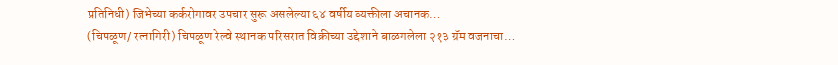प्रतिनिधी) जिभेच्या कर्करोगावर उपचार सुरू असलेल्या ६४ वर्षीय व्यक्तीला अचानक…
(चिपळूण/ रत्नागिरी) चिपळूण रेल्वे स्थानक परिसरात विक्रीच्या उद्देशाने बाळगलेला २१३ ग्रॅम वजनाचा…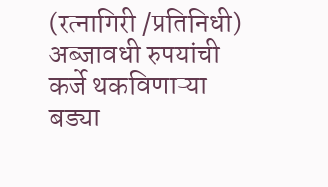(रत्नागिरी /प्रतिनिधी) अब्जावधी रुपयांची कर्जे थकविणाऱ्या बड्या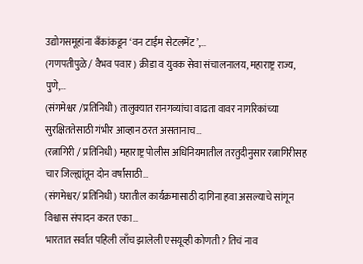उद्योगसमूहांना बँकांकडून ‘वन टाईम सेटलमेंट’,…
(गणपतीपुळे / वैभव पवार) क्रीडा व युवक सेवा संचालनालय, महाराष्ट्र राज्य, पुणे,…
(संगमेश्वर /प्रतिनिधी) तालुक्यात रानगव्यांचा वाढता वावर नागरिकांच्या सुरक्षिततेसाठी गंभीर आव्हान ठरत असतानाच…
(रत्नागिरी / प्रतिनिधी) महाराष्ट्र पोलीस अधिनियमातील तरतुदीनुसार रत्नागिरीसह चार जिल्ह्यांतून दोन वर्षांसाठी…
(संगमेश्वर/ प्रतिनिधी) घरातील कार्यक्रमासाठी दागिना हवा असल्याचे सांगून विश्वास संपादन करत एका…
भारतात सर्वात पहिली लाँच झालेली एसयूव्ही कोणती? तिचं नाव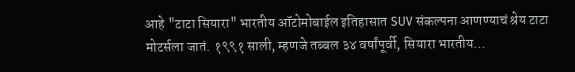आहे "टाटा सियारा" भारतीय ऑटोमोबाईल इतिहासात SUV संकल्पना आणण्याचं श्रेय टाटा मोटर्सला जातं. १९९१ साली, म्हणजे तब्बल ३४ वर्षांपूर्वी, सियारा भारतीय…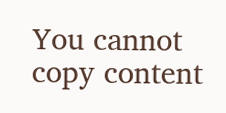You cannot copy content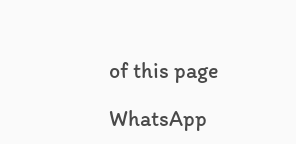of this page

WhatsApp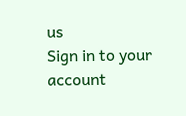us
Sign in to your account